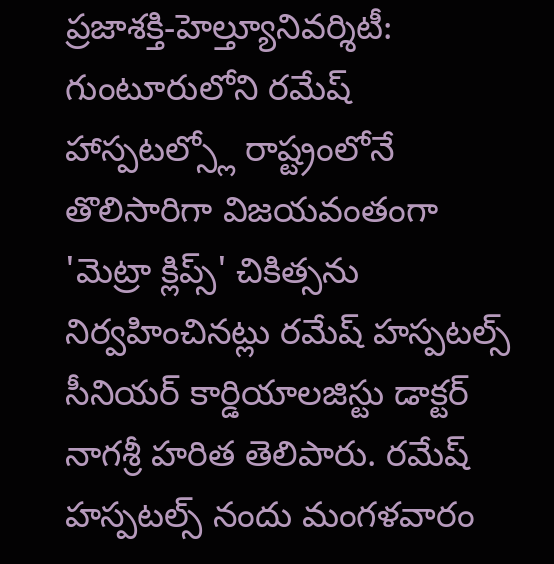ప్రజాశక్తి-హెల్త్యూనివర్శిటీ: గుంటూరులోని రమేష్ హాస్పటల్స్లో రాష్ట్రంలోనే తొలిసారిగా విజయవంతంగా 'మెట్రా క్లిప్స్' చికిత్సను నిర్వహించినట్లు రమేష్ హస్పటల్స్ సీనియర్ కార్డియాలజిస్టు డాక్టర్ నాగశ్రీ హరిత తెలిపారు. రమేష్ హస్పటల్స్ నందు మంగళవారం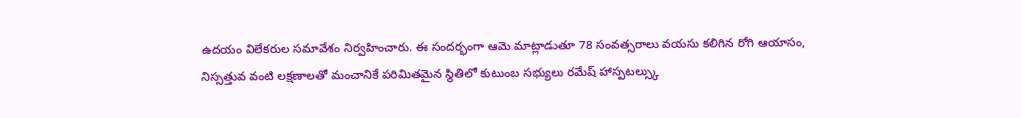ఉదయం విలేకరుల సమావేశం నిర్వహించారు. ఈ సందర్భంగా ఆమె మాట్లాడుతూ 78 సంవత్సరాలు వయసు కలిగిన రోగి ఆయాసం, నిస్సత్తువ వంటి లక్షణాలతో మంచానికే పరిమితమైన స్థితిలో కుటుంబ సభ్యులు రమేష్ హాస్పటల్స్కు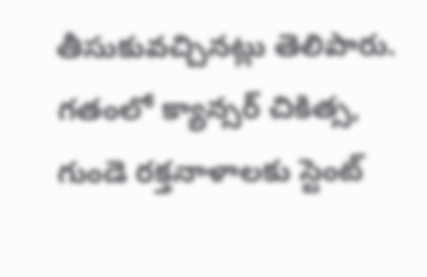తీసుకువచ్చినట్లు తెలిపారు. గతంలో క్యాన్సర్ చికిత్స, గుండె రక్తనాళాలకు స్టెంట్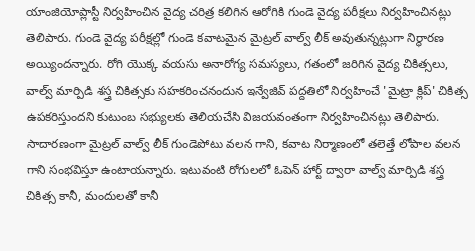యాంజియోప్లాస్టీ నిర్వహించిన వైద్య చరిత్ర కలిగిన ఆరోగికి గుండె వైద్య పరీక్షలు నిర్వహించినట్లు తెలిపారు. గుండె వైద్య పరీక్షల్లో గుండె కవాటమైన మైట్రల్ వాల్వ్ లీక్ అవుతున్నట్లుగా నిర్థారణ అయ్యిందన్నారు. రోగి యొక్క వయసు అనారోగ్య సమస్యలు, గతంలో జరిగిన వైద్య చికిత్సలు, వాల్వ్ మార్పిడి శస్త్ర చికిత్సకు సహకరించనందున ఇన్వేజివ్ పద్దతిలో నిర్వహించే 'మైట్రా క్లిప్' చికిత్స ఉపకరిస్తుందని కుటుంబ సభ్యులకు తెలియచేసి విజయవంతంగా నిర్వహించినట్లు తెలిపారు. సాదారణంగా మైట్రల్ వాల్వ్ లీక్ గుండెపోటు వలన గాని, కవాట నిర్మాణంలో తలెత్తే లోపాల వలన గాని సంభవిస్తూ ఉంటాయన్నారు. ఇటువంటి రోగులలో ఓపెన్ హార్ట్ ద్వారా వాల్వ్ మార్పిడి శస్త్ర చికిత్స కానీ, మందులతో కానీ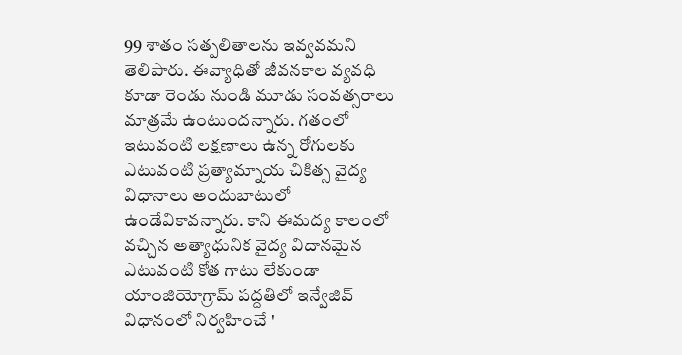99 శాతం సత్పలితాలను ఇవ్వవమని తెలిపారు. ఈవ్యాధితో జీవనకాల వ్యవధి కూడా రెండు నుండి మూడు సంవత్సరాలు మాత్రమే ఉంటుందన్నారు. గతంలో ఇటువంటి లక్షణాలు ఉన్న రోగులకు ఎటువంటి ప్రత్యామ్నాయ చికిత్స వైద్య విధానాలు అందుబాటులో ఉండేవికావన్నారు. కాని ఈమద్య కాలంలో వచ్చిన అత్యాధునిక వైద్య విదానమైన ఎటువంటి కోత గాటు లేకుండా యాంజియోగ్రామ్ పద్దతిలో ఇన్వేజివ్ విధానంలో నిర్వహించే '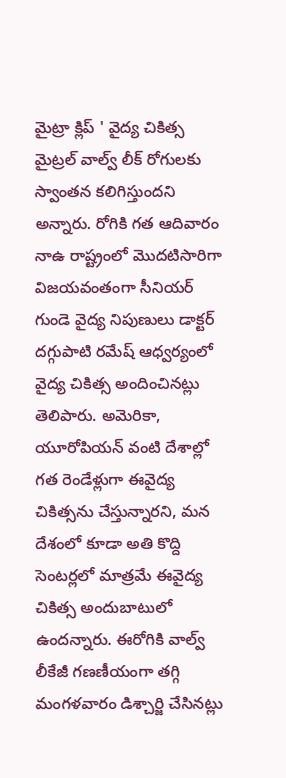మైట్రా క్లిప్ ' వైద్య చికిత్స మైట్రల్ వాల్వ్ లీక్ రోగులకు స్వాంతన కలిగిస్తుందని అన్నారు. రోగికి గత ఆదివారం నాఉ రాష్ట్రంలో మొదటిసారిగా విజయవంతంగా సీనియర్ గుండె వైద్య నిపుణులు డాక్టర్ దగ్గుపాటి రమేష్ ఆధ్వర్యంలో వైద్య చికిత్స అందించినట్లు తెలిపారు. అమెరికా, యూరోపియన్ వంటి దేశాల్లో గత రెండేళ్లుగా ఈవైద్య చికిత్సను చేస్తున్నారని, మన దేశంలో కూడా అతి కొద్ది సెంటర్లలో మాత్రమే ఈవైద్య చికిత్స అందుబాటులో ఉందన్నారు. ఈరోగికి వాల్వ్ లీకేజీ గణణీయంగా తగ్గి మంగళవారం డిశ్చార్జి చేసినట్లు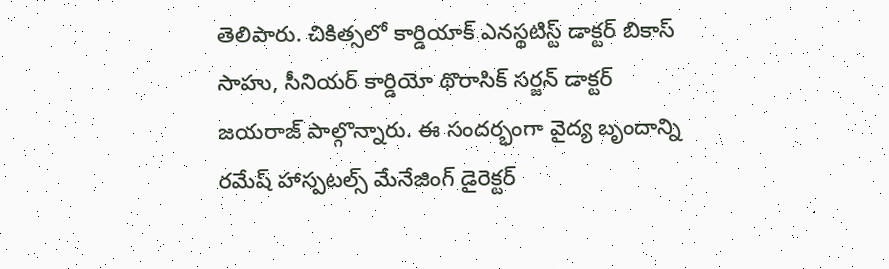తెలిపారు. చికిత్సలో కార్డియాక్ ఎనస్థటిస్ట్ డాక్టర్ బికాస్ సాహు, సీనియర్ కార్డియో థొరాసిక్ సర్జన్ డాక్టర్ జయరాజ్ పాల్గొన్నారు. ఈ సందర్భంగా వైద్య బృందాన్ని రమేష్ హాస్పటల్స్ మేనేజింగ్ డైరెక్టర్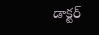డాక్టర్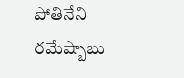పోతినేని రమేష్బాబు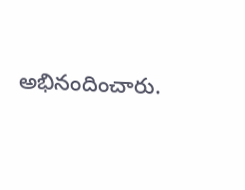అభినందించారు.